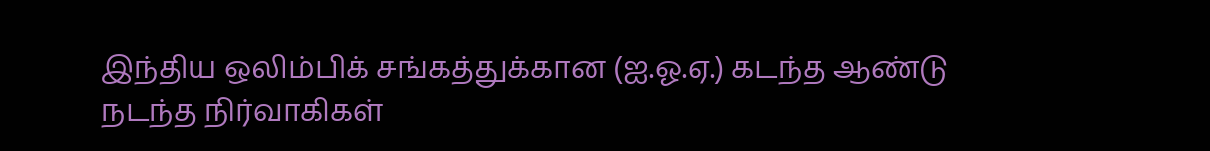இந்திய ஒலிம்பிக் சங்கத்துக்கான (ஐ.ஓ.ஏ.) கடந்த ஆண்டு நடந்த நிர்வாகிகள்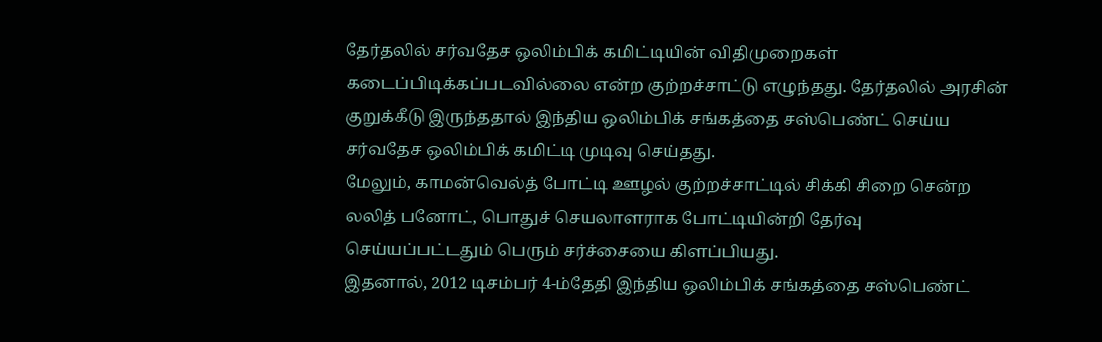தேர்தலில் சர்வதேச ஒலிம்பிக் கமிட்டியின் விதிமுறைகள் கடைப்பிடிக்கப்படவில்லை என்ற குற்றச்சாட்டு எழுந்தது. தேர்தலில் அரசின் குறுக்கீடு இருந்ததால் இந்திய ஒலிம்பிக் சங்கத்தை சஸ்பெண்ட் செய்ய சர்வதேச ஒலிம்பிக் கமிட்டி முடிவு செய்தது.
மேலும், காமன்வெல்த் போட்டி ஊழல் குற்றச்சாட்டில் சிக்கி சிறை சென்ற லலித் பனோட், பொதுச் செயலாளராக போட்டியின்றி தேர்வு செய்யப்பட்டதும் பெரும் சர்ச்சையை கிளப்பியது.
இதனால், 2012 டிசம்பர் 4-ம்தேதி இந்திய ஒலிம்பிக் சங்கத்தை சஸ்பெண்ட்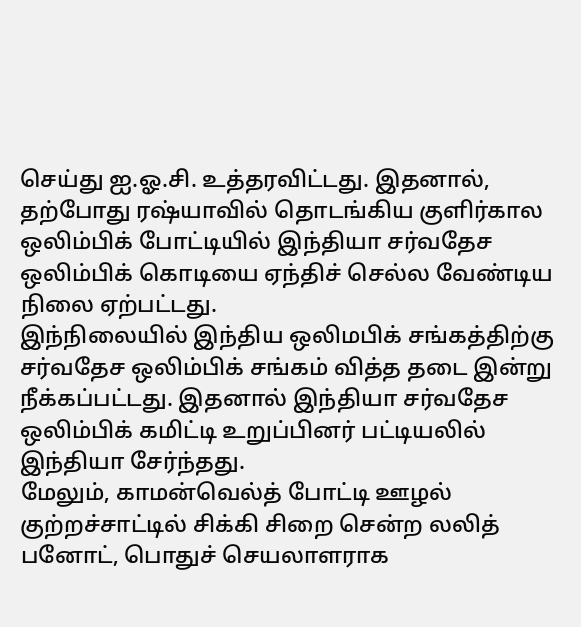செய்து ஐ.ஓ.சி. உத்தரவிட்டது. இதனால், தற்போது ரஷ்யாவில் தொடங்கிய குளிர்கால ஒலிம்பிக் போட்டியில் இந்தியா சர்வதேச ஒலிம்பிக் கொடியை ஏந்திச் செல்ல வேண்டிய நிலை ஏற்பட்டது.
இந்நிலையில் இந்திய ஒலிமபிக் சங்கத்திற்கு சர்வதேச ஒலிம்பிக் சங்கம் வித்த தடை இன்று நீக்கப்பட்டது. இதனால் இந்தியா சர்வதேச ஒலிம்பிக் கமிட்டி உறுப்பினர் பட்டியலில் இந்தியா சேர்ந்தது.
மேலும், காமன்வெல்த் போட்டி ஊழல் குற்றச்சாட்டில் சிக்கி சிறை சென்ற லலித் பனோட், பொதுச் செயலாளராக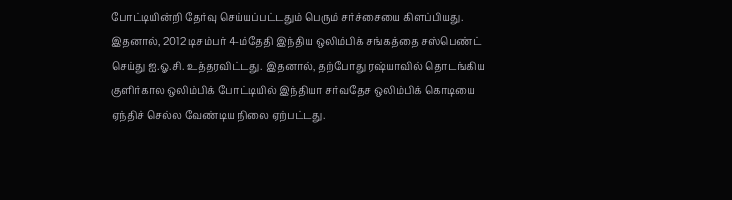போட்டியின்றி தேர்வு செய்யப்பட்டதும் பெரும் சர்ச்சையை கிளப்பியது.
இதனால், 2012 டிசம்பர் 4-ம்தேதி இந்திய ஒலிம்பிக் சங்கத்தை சஸ்பெண்ட் செய்து ஐ.ஓ.சி. உத்தரவிட்டது. இதனால், தற்போது ரஷ்யாவில் தொடங்கிய குளிர்கால ஒலிம்பிக் போட்டியில் இந்தியா சர்வதேச ஒலிம்பிக் கொடியை ஏந்திச் செல்ல வேண்டிய நிலை ஏற்பட்டது.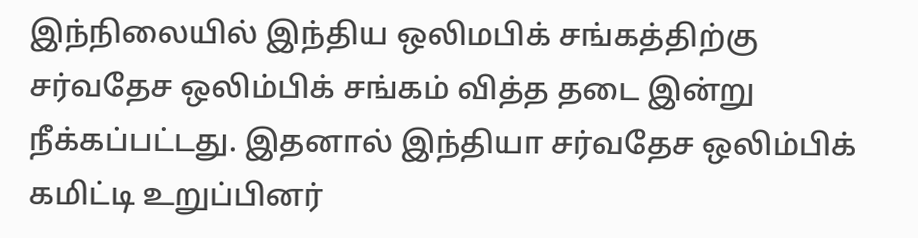இந்நிலையில் இந்திய ஒலிமபிக் சங்கத்திற்கு சர்வதேச ஒலிம்பிக் சங்கம் வித்த தடை இன்று நீக்கப்பட்டது. இதனால் இந்தியா சர்வதேச ஒலிம்பிக் கமிட்டி உறுப்பினர்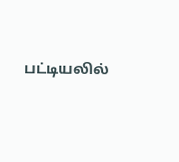பட்டியலில்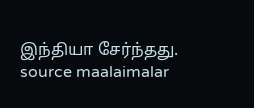இந்தியா சேர்ந்தது.
source maalaimalar